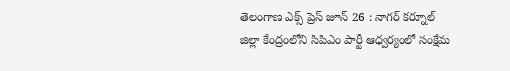తెలంగాణ ఎక్స్ ప్రెస్ జూన్ 26 : నాగర్ కర్నూల్ జిల్లా కేంద్రంలోని సిపిఎం పార్టీ ఆధ్వర్యంలో సంక్షేమ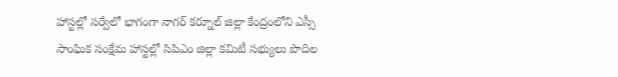హాస్టల్లో సర్వేలో భాగంగా నాగర్ కర్నూల్ జిల్లా కేంద్రంలోని ఎస్సీ సాంఘిక సంక్షేమ హాస్టల్లో సిపిఎం జిల్లా కమిటీ సభ్యులు పొదిల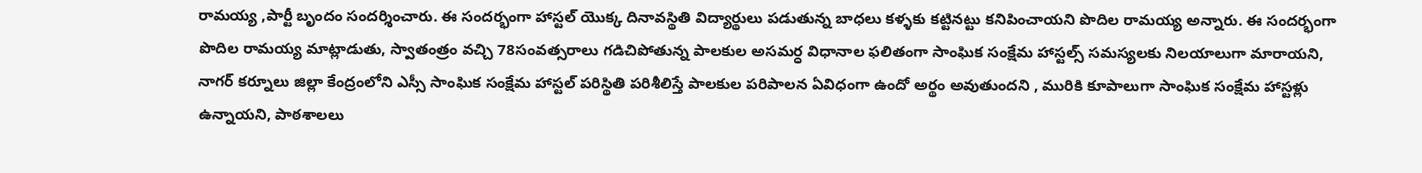రామయ్య ,పార్టీ బృందం సందర్శించారు. ఈ సందర్భంగా హాస్టల్ యొక్క దినావస్థితి విద్యార్థులు పడుతున్న బాధలు కళ్ళకు కట్టినట్టు కనిపించాయని పొదిల రామయ్య అన్నారు. ఈ సందర్భంగా పొదిల రామయ్య మాట్లాడుతు, స్వాతంత్రం వచ్చి 78సంవత్సరాలు గడిచిపోతున్న పాలకుల అసమర్ధ విధానాల ఫలితంగా సాంఘిక సంక్షేమ హాస్టల్స్ సమస్యలకు నిలయాలుగా మారాయని, నాగర్ కర్నూలు జిల్లా కేంద్రంలోని ఎస్సీ సాంఘిక సంక్షేమ హాస్టల్ పరిస్థితి పరిశీలిస్తే పాలకుల పరిపాలన ఏవిధంగా ఉందో అర్థం అవుతుందని , మురికి కూపాలుగా సాంఘిక సంక్షేమ హాస్టళ్లు ఉన్నాయని, పాఠశాలలు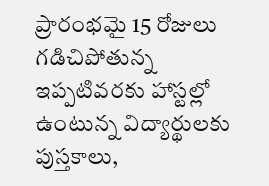ప్రారంభమై 15 రోజులు గడిచిపోతున్న ఇప్పటివరకు హాస్టల్లో ఉంటున్న విద్యార్థులకు పుస్తకాలు,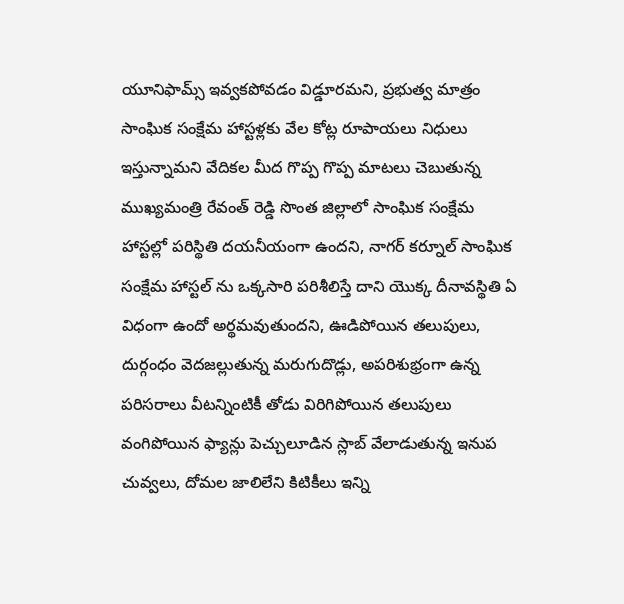యూనిఫామ్స్ ఇవ్వకపోవడం విడ్డూరమని, ప్రభుత్వ మాత్రం సాంఘిక సంక్షేమ హాస్టళ్లకు వేల కోట్ల రూపాయలు నిధులు ఇస్తున్నామని వేదికల మీద గొప్ప గొప్ప మాటలు చెబుతున్న ముఖ్యమంత్రి రేవంత్ రెడ్డి సొంత జిల్లాలో సాంఘిక సంక్షేమ హాస్టల్లో పరిస్థితి దయనీయంగా ఉందని, నాగర్ కర్నూల్ సాంఘిక సంక్షేమ హాస్టల్ ను ఒక్కసారి పరిశీలిస్తే దాని యొక్క దీనావస్థితి ఏ విధంగా ఉందో అర్థమవుతుందని, ఊడిపోయిన తలుపులు, దుర్గంధం వెదజల్లుతున్న మరుగుదొడ్లు, అపరిశుభ్రంగా ఉన్న పరిసరాలు వీటన్నింటికీ తోడు విరిగిపోయిన తలుపులు వంగిపోయిన ఫ్యాన్లు పెచ్చులూడిన స్లాబ్ వేలాడుతున్న ఇనుప చువ్వలు, దోమల జాలిలేని కిటికీలు ఇన్ని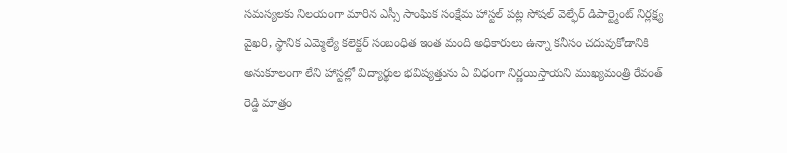సమస్యలకు నిలయంగా మారిన ఎస్సీ సాంఘిక సంక్షేమ హాస్టల్ పట్ల సోషల్ వెల్ఫేర్ డిపార్ట్మెంట్ నిర్లక్ష్య వైఖరి, స్థానిక ఎమ్మెల్యే కలెక్టర్ సంబంధిత ఇంత మంది అధికారులు ఉన్నా కనీసం చదువుకోడానికి అనుకూలంగా లేని హాస్టల్లో విద్యార్థుల భవిష్యత్తును ఏ విధంగా నిర్ణయిస్తాయని ముఖ్యమంత్రి రేవంత్ రెడ్డి మాత్రం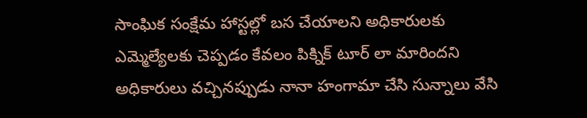సాంఘిక సంక్షేమ హాస్టల్లో బస చేయాలని అధికారులకు ఎమ్మెల్యేలకు చెప్పడం కేవలం పిక్నిక్ టూర్ లా మారిందని అధికారులు వచ్చినప్పుడు నానా హంగామా చేసి సున్నాలు వేసి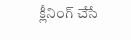క్లీనింగ్ చేసే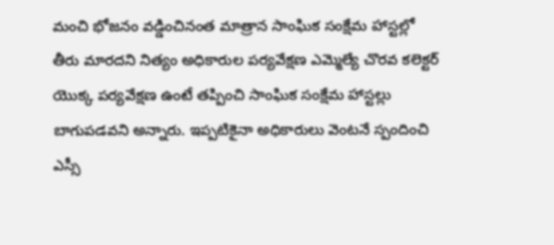మంచి భోజనం వడ్డించినంత మాత్రాన సాంఘిక సంక్షేమ హాస్టల్లో తీరు మారదని నిత్యం అధికారుల పర్యవేక్షణ ఎమ్మెల్యే చొరవ కలెక్టర్ యొక్క పర్యవేక్షణ ఉంటే తప్పించి సాంఘిక సంక్షేమ హాస్టల్లు బాగుపడవని అన్నారు. ఇప్పటికైనా అధికారులు వెంటనే స్పందించి ఎస్సీ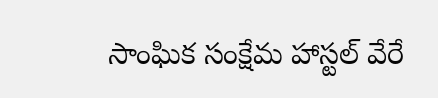సాంఘిక సంక్షేమ హాస్టల్ వేరే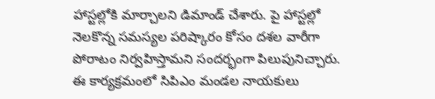హాస్టల్లోకి మార్చాలని డిమాండ్ చేశారు. పై హాస్టల్లో నెలకొన్న సమస్యల పరిష్కారం కోసం దశల వారీగా పోరాటం నిర్వహిస్తామని సందర్భంగా పిలుపునిచ్చారు. ఈ కార్యక్రమంలో సిపిఎం మండల నాయకులు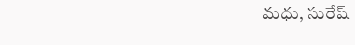మధు, సురేష్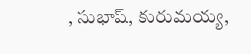, సుభాష్, కురుమయ్య,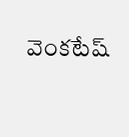వెంకటేష్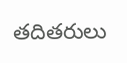తదితరులు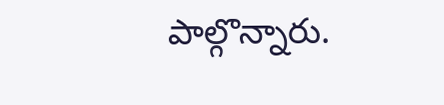పాల్గొన్నారు.